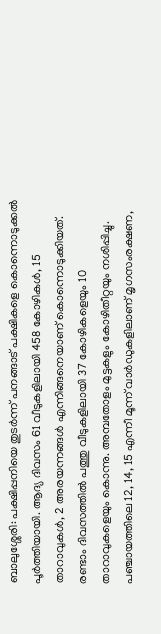ബാലുശ്ശേരി: പക്ഷിപ്പനിയെ തുടർന്ന് പനങ്ങാട് പക്ഷികളെ കൊന്നൊടുക്കൽ പൂർത്തിയായി. ആദ്യ ദിവസം 61 വീടുകളിലായി 458 കോഴികൾ, 15 താറാവുകൾ, 2 അരയന്നങ്ങൾ എന്നിങ്ങനെയാണ് കൊന്നൊടുക്കിയത്. രണ്ടാം ദിവസത്തിൽ പത്തു വീടുകളിലായി 37 കോഴികളെയും 10 താറാവുകളെയും കൊന്നു. അമ്പതോളം മുട്ടകളും കോഴിതീറ്റയും നശിപ്പിച്ചു.
പഞ്ചായത്തിലെ 12, 14, 15 എന്നീ മൂന്ന് വാർഡുകളിലാണ് മൃഗസംരക്ഷണ,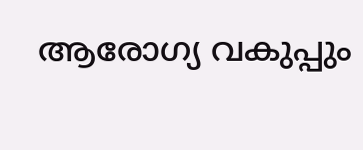ആരോഗ്യ വകുപ്പും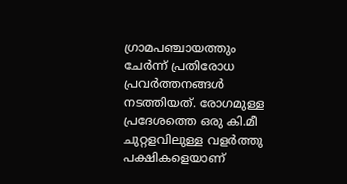ഗ്രാമപഞ്ചായത്തും ചേർന്ന് പ്രതിരോധ പ്രവർത്തനങ്ങൾ നടത്തിയത്. രോഗമുള്ള പ്രദേശത്തെ ഒരു കി.മീ ചുറ്റളവിലുള്ള വളർത്തു പക്ഷികളെയാണ്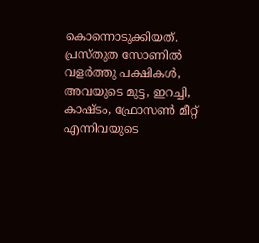കൊന്നൊടുക്കിയത്. പ്രസ്തുത സോണിൽ വളർത്തു പക്ഷികൾ, അവയുടെ മുട്ട, ഇറച്ചി, കാഷ്ടം, ഫ്രോസൺ മീറ്റ് എന്നിവയുടെ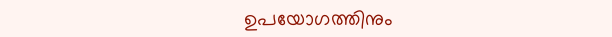ഉപയോഗത്തിനും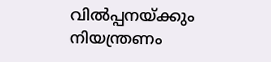വിൽപ്പനയ്ക്കും നിയന്ത്രണം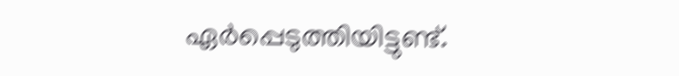ഏർപ്പെടുത്തിയിട്ടുണ്ട്.